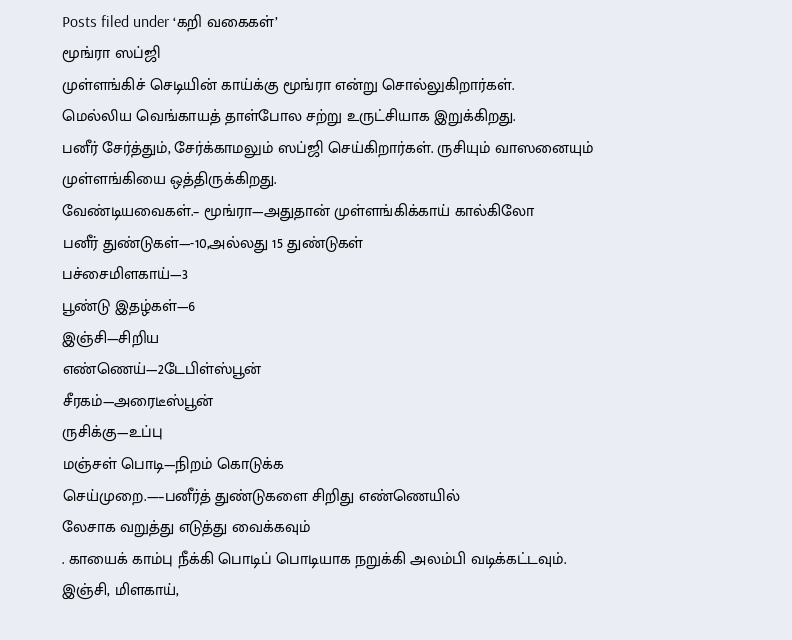Posts filed under ‘கறி வகைகள்’
மூங்ரா ஸப்ஜி
முள்ளங்கிச் செடியின் காய்க்கு மூங்ரா என்று சொல்லுகிறார்கள்.
மெல்லிய வெங்காயத் தாள்போல சற்று உருட்சியாக இறுக்கிறது.
பனீர் சேர்த்தும், சேர்க்காமலும் ஸப்ஜி செய்கிறார்கள். ருசியும் வாஸனையும் முள்ளங்கியை ஒத்திருக்கிறது.
வேண்டியவைகள்.– மூங்ரா—அதுதான் முள்ளங்கிக்காய் கால்கிலோ
பனீர் துண்டுகள்—-10,அல்லது 15 துண்டுகள்
பச்சைமிளகாய்—3
பூண்டு இதழ்கள்—6
இஞ்சி—சிறிய
எண்ணெய்—2டேபிள்ஸ்பூன்
சீரகம்—அரைடீஸ்பூன்
ருசிக்கு—உப்பு
மஞ்சள் பொடி—நிறம் கொடுக்க
செய்முறை.—–பனீர்த் துண்டுகளை சிறிது எண்ணெயில்
லேசாக வறுத்து எடுத்து வைக்கவும்
. காயைக் காம்பு நீக்கி பொடிப் பொடியாக நறுக்கி அலம்பி வடிக்கட்டவும்.
இஞ்சி, மிளகாய்,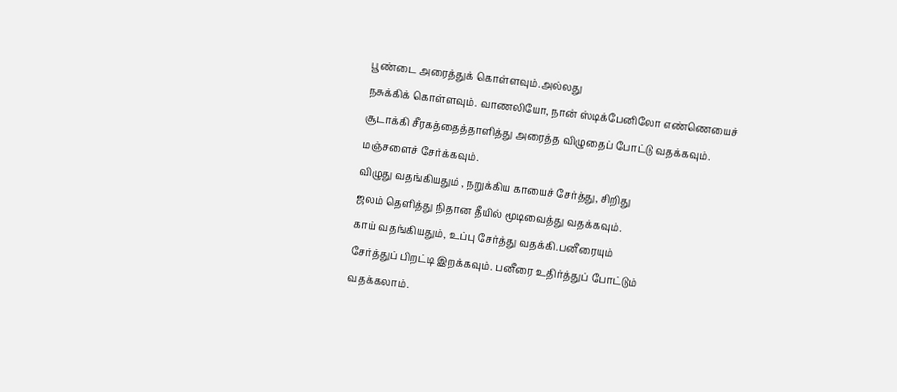பூண்டை அரைத்துக் கொள்ளவும்.அல்லது
நசுக்கிக் கொள்ளவும். வாணலியோ, நான் ஸ்டிக்பேனிலோ எண்ணெயைச் சூடாக்கி சீரகத்தைத்தாளித்து அரைத்த விழுதைப் போட்டு வதக்கவும்.
மஞ்சளைச் சேர்க்கவும்.
விழுது வதங்கியதும் , நறுக்கிய காயைச் சேர்த்து, சிறிது
ஜலம் தெளித்து நிதான தீயில் மூடிவைத்து வதக்கவும்.
காய் வதங்கியதும், உப்பு சேர்த்து வதக்கி.பனீரையும்
சேர்த்துப் பிறட்டி இறக்கவும். பனீரை உதிர்த்துப் போட்டும்
வதக்கலாம்.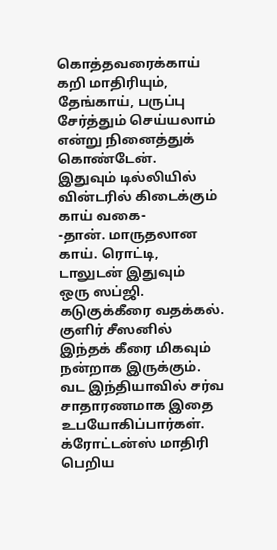கொத்தவரைக்காய் கறி மாதிரியும், தேங்காய், பருப்பு
சேர்த்தும் செய்யலாம் என்று நினைத்துக் கொண்டேன்.
இதுவும் டில்லியில் வின்டரில் கிடைக்கும் காய் வகை-
-தான். மாருதலான காய். ரொட்டி, டாலுடன் இதுவும்
ஒரு ஸப்ஜி.
கடுகுக்கீரை வதக்கல்.
குளிர் சீஸனில் இந்தக் கீரை மிகவும் நன்றாக இருக்கும்.
வட இந்தியாவில் சர்வ சாதாரணமாக இதை உபயோகிப்பார்கள்.
க்ரோட்டன்ஸ் மாதிரி பெறிய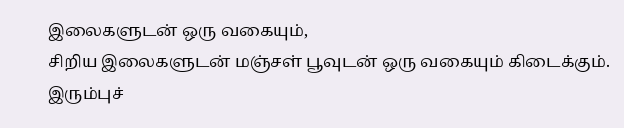இலைகளுடன் ஒரு வகையும்,
சிறிய இலைகளுடன் மஞ்சள் பூவுடன் ஒரு வகையும் கிடைக்கும்.
இரும்புச்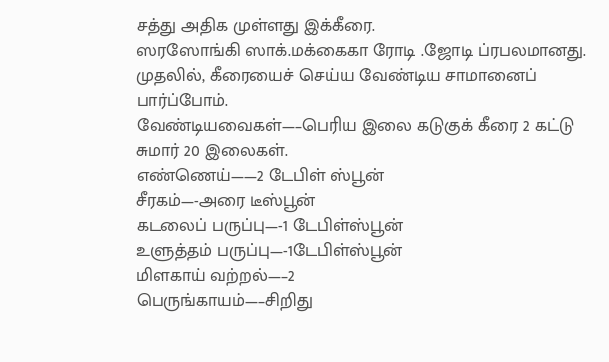சத்து அதிக முள்ளது இக்கீரை.
ஸரஸோங்கி ஸாக்.மக்கைகா ரோடி .ஜோடி ப்ரபலமானது.
முதலில், கீரையைச் செய்ய வேண்டிய சாமானைப் பார்ப்போம்.
வேண்டியவைகள்—–பெரிய இலை கடுகுக் கீரை 2 கட்டு
சுமார் 20 இலைகள்.
எண்ணெய்——2 டேபிள் ஸ்பூன்
சீரகம்—-அரை டீஸ்பூன்
கடலைப் பருப்பு—-1 டேபிள்ஸ்பூன்
உளுத்தம் பருப்பு—-1டேபிள்ஸ்பூன்
மிளகாய் வற்றல்—–2
பெருங்காயம்—–சிறிது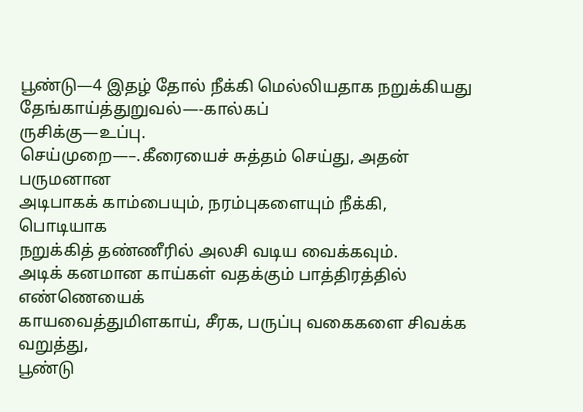பூண்டு—4 இதழ் தோல் நீக்கி மெல்லியதாக நறுக்கியது
தேங்காய்த்துறுவல்—-கால்கப்
ருசிக்கு—உப்பு.
செய்முறை—–.கீரையைச் சுத்தம் செய்து, அதன் பருமனான
அடிபாகக் காம்பையும், நரம்புகளையும் நீக்கி, பொடியாக
நறுக்கித் தண்ணீரில் அலசி வடிய வைக்கவும்.
அடிக் கனமான காய்கள் வதக்கும் பாத்திரத்தில் எண்ணெயைக்
காயவைத்துமிளகாய், சீரக, பருப்பு வகைகளை சிவக்க வறுத்து,
பூண்டு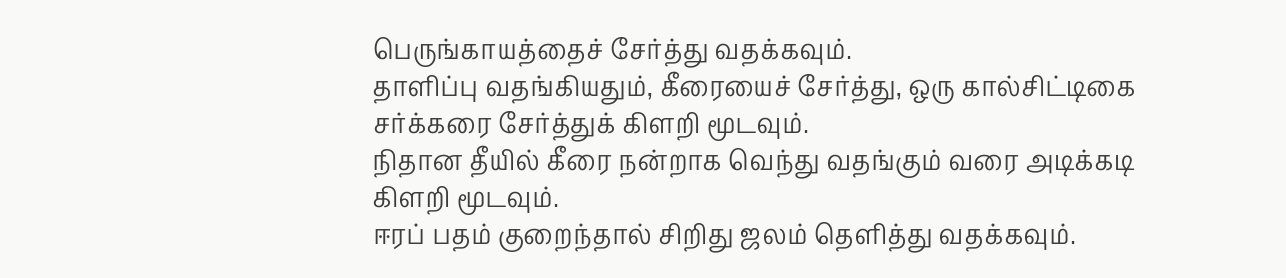பெருங்காயத்தைச் சேர்த்து வதக்கவும்.
தாளிப்பு வதங்கியதும், கீரையைச் சேர்த்து, ஒரு கால்சிட்டிகை
சர்க்கரை சேர்த்துக் கிளறி மூடவும்.
நிதான தீயில் கீரை நன்றாக வெந்து வதங்கும் வரை அடிக்கடி
கிளறி மூடவும்.
ஈரப் பதம் குறைந்தால் சிறிது ஜலம் தெளித்து வதக்கவும்.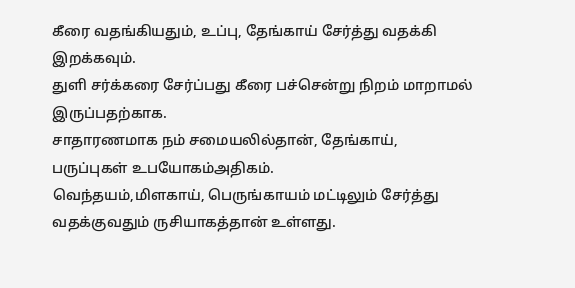கீரை வதங்கியதும், உப்பு, தேங்காய் சேர்த்து வதக்கி
இறக்கவும்.
துளி சர்க்கரை சேர்ப்பது கீரை பச்சென்று நிறம் மாறாமல்
இருப்பதற்காக.
சாதாரணமாக நம் சமையலில்தான், தேங்காய்,
பருப்புகள் உபயோகம்அதிகம்.
வெந்தயம்,மிளகாய், பெருங்காயம் மட்டிலும் சேர்த்து
வதக்குவதும் ருசியாகத்தான் உள்ளது.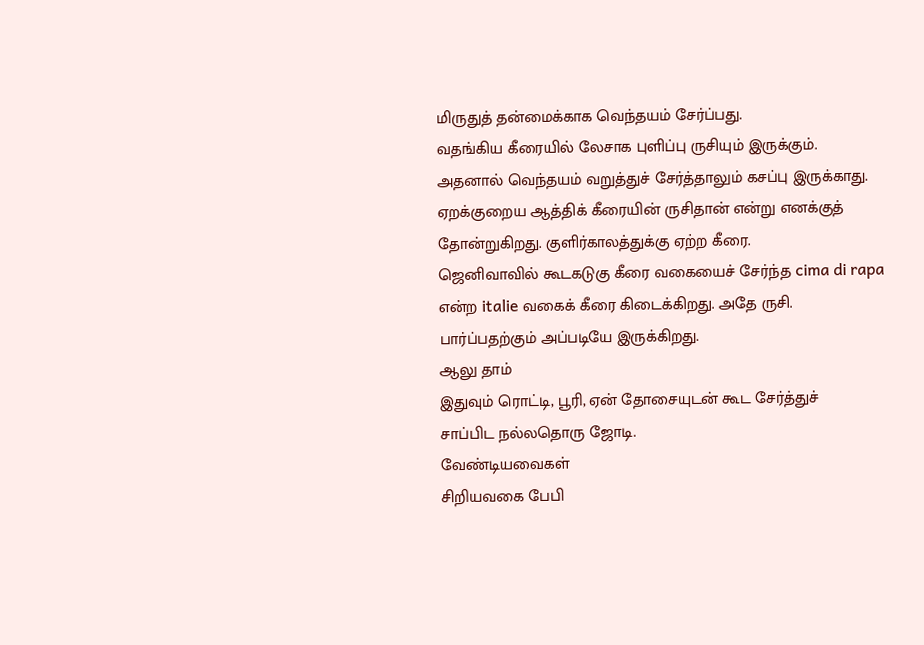மிருதுத் தன்மைக்காக வெந்தயம் சேர்ப்பது.
வதங்கிய கீரையில் லேசாக புளிப்பு ருசியும் இருக்கும்.
அதனால் வெந்தயம் வறுத்துச் சேர்த்தாலும் கசப்பு இருக்காது.
ஏறக்குறைய ஆத்திக் கீரையின் ருசிதான் என்று எனக்குத்
தோன்றுகிறது. குளிர்காலத்துக்கு ஏற்ற கீரை.
ஜெனிவாவில் கூடகடுகு கீரை வகையைச் சேர்ந்த cima di rapa
என்ற italie வகைக் கீரை கிடைக்கிறது. அதே ருசி.
பார்ப்பதற்கும் அப்படியே இருக்கிறது.
ஆலு தாம்
இதுவும் ரொட்டி, பூரி, ஏன் தோசையுடன் கூட சேர்த்துச்
சாப்பிட நல்லதொரு ஜோடி.
வேண்டியவைகள்
சிறியவகை பேபி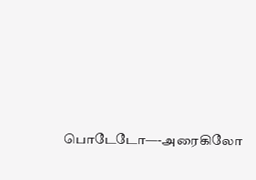பொடேடோ—-அரைகிலோ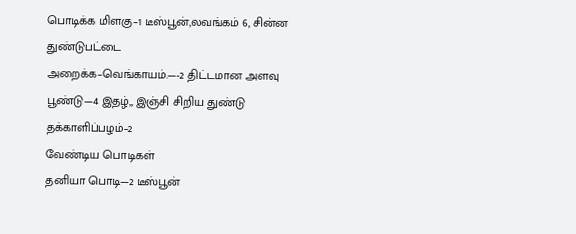பொடிக்க மிளகு–1 டீஸ்பூன்,லவங்கம் 6, சின்ன துண்டுபட்டை
அறைக்க–வெங்காயம்.—-2 திட்டமான அளவு
பூண்டு—4 இதழ்,, இஞ்சி சிறிய துண்டு
தக்காளிப்பழம்–2
வேண்டிய பொடிகள்
தனியா பொடி—2 டீஸ்பூன்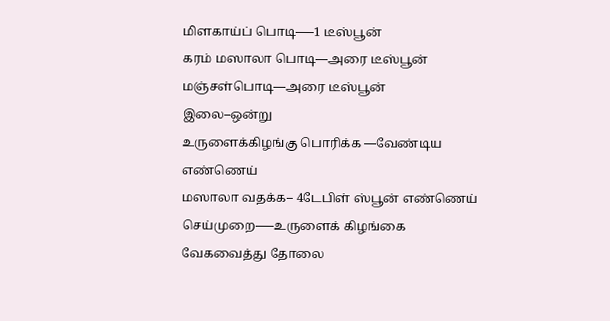மிளகாய்ப் பொடி—–1 டீஸ்பூன்
கரம் மஸாலா பொடி—அரை டீஸ்பூன்
மஞ்சள்பொடி—அரை டீஸ்பூன்
இலை–ஒன்று
உருளைக்கிழங்கு பொரிக்க —வேண்டிய எண்ணெய்
மஸாலா வதக்க– 4டேபிள் ஸ்பூன் எண்ணெய்
செய்முறை—–உருளைக் கிழங்கை வேகவைத்து தோலை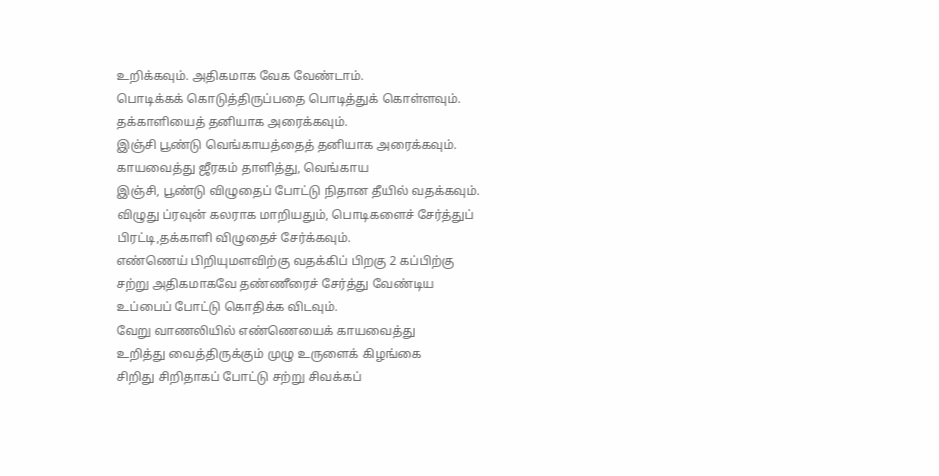உறிக்கவும். அதிகமாக வேக வேண்டாம்.
பொடிக்கக் கொடுத்திருப்பதை பொடித்துக் கொள்ளவும்.
தக்காளியைத் தனியாக அரைக்கவும்.
இஞ்சி பூண்டு வெங்காயத்தைத் தனியாக அரைக்கவும்.
காயவைத்து ஜீரகம் தாளித்து, வெங்காய
இஞ்சி, பூண்டு விழுதைப் போட்டு நிதான தீயில் வதக்கவும்.
விழுது ப்ரவுன் கலராக மாறியதும், பொடிகளைச் சேர்த்துப்
பிரட்டி,தக்காளி விழுதைச் சேர்க்கவும்.
எண்ணெய் பிறியுமளவிற்கு வதக்கிப் பிறகு 2 கப்பிற்கு
சற்று அதிகமாகவே தண்ணீரைச் சேர்த்து வேண்டிய
உப்பைப் போட்டு கொதிக்க விடவும்.
வேறு வாணலியில் எண்ணெயைக் காயவைத்து
உறித்து வைத்திருக்கும் முழு உருளைக் கிழங்கை
சிறிது சிறிதாகப் போட்டு சற்று சிவக்கப்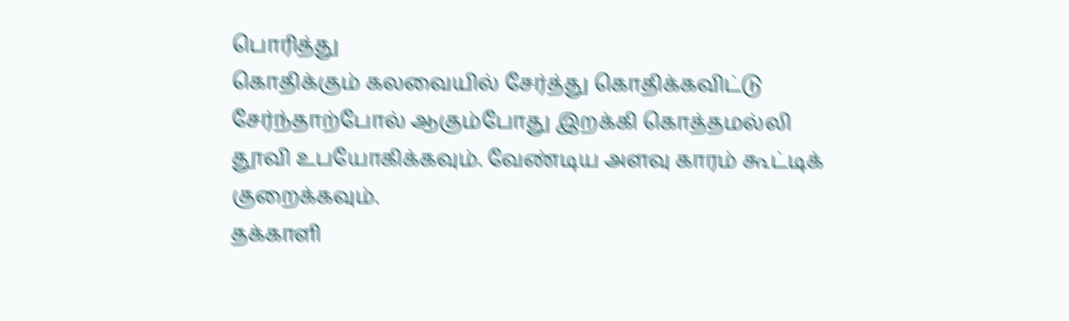பொரித்து
கொதிக்கும் கலவையில் சேர்த்து கொதிக்கவிட்டு
சேர்ந்தாற்போல் ஆகும்போது இறக்கி கொத்தமல்லி
தூவி உபயோகிக்கவும். வேண்டிய அளவு காரம் கூட்டிக்
குறைக்கவும்.
தக்காளி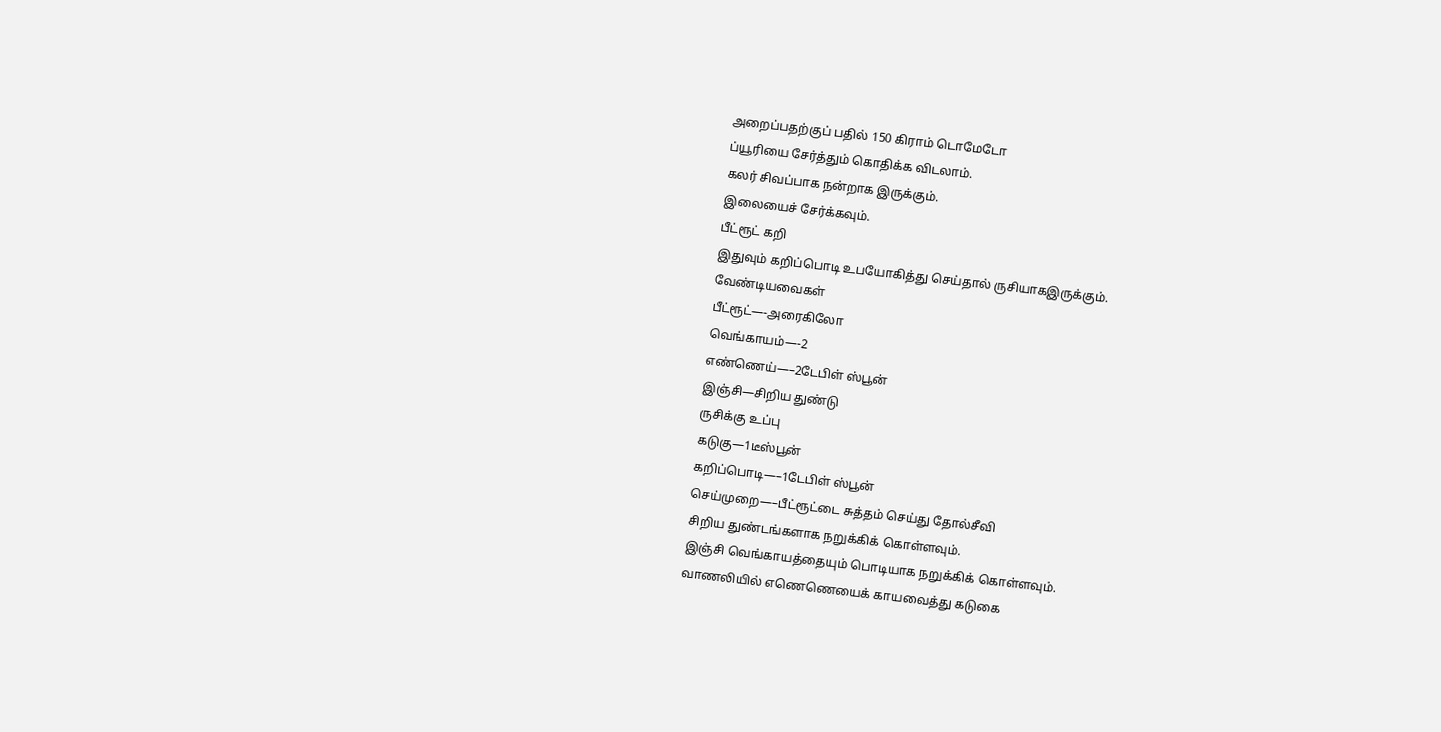அறைப்பதற்குப் பதில் 150 கிராம் டொமேடோ
ப்யூரியை சேர்த்தும் கொதிக்க விடலாம்.
கலர் சிவப்பாக நன்றாக இருக்கும்.
இலையைச் சேர்க்கவும்.
பீட்ரூட் கறி
இதுவும் கறிப்பொடி உபயோகித்து செய்தால் ருசியாகஇருக்கும்.
வேண்டியவைகள்
பீட்ரூட்—-அரைகிலோ
வெங்காயம்—-2
எண்ணெய்—–2டேபிள் ஸ்பூன்
இஞ்சி—சிறிய துண்டு
ருசிக்கு உப்பு
கடுகு—1டீஸ்பூன்
கறிப்பொடி—–1டேபிள் ஸ்பூன்
செய்முறை—–பீட்ரூட்டை சுத்தம் செய்து தோல்சீவி
சிறிய துண்டங்களாக நறுக்கிக் கொள்ளவும்.
இஞ்சி வெங்காயத்தையும் பொடியாக நறுக்கிக் கொள்ளவும்.
வாணலியில் எணெணெயைக் காயவைத்து கடுகை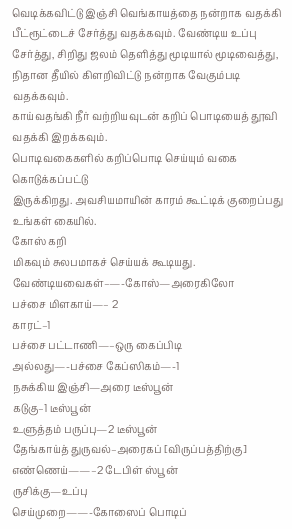வெடிக்கவிட்டு இஞ்சி வெங்காயத்தை நன்றாக வதக்கி
பீட்ரூட்டைச் சேர்த்து வதக்கவும். வேண்டிய உப்பு
சேர்த்து, சிறிது ஜலம் தெளித்து மூடியால் மூடிவைத்து,
நிதான தீயில் கிளறிவிட்டு நன்றாக வேகும்படி வதக்கவும்.
காய்வதங்கி நீர் வற்றியவுடன் கறிப் பொடியைத் தூவி
வதக்கி இறக்கவும்.
பொடிவகைகளில் கறிப்பொடி செய்யும் வகை கொடுக்கப்பட்டு
இருக்கிறது. அவசியமாயின் காரம் கூட்டிக் குறைப்பது
உங்கள் கையில்.
கோஸ் கறி
மிகவும் சுலபமாகச் செய்யக் கூடியது.
வேண்டியவைகள்–—-கோஸ்—அரைகிலோ
பச்சை மிளகாய்—– 2
காரட்–1
பச்சை பட்டாணி—–ஒரு கைப்பிடி
அல்லது—-பச்சை கேப்ஸிகம்—-1
நசுக்கிய இஞ்சி—அரை டீஸ்பூன்
கடுகு–1 டீஸ்பூன்
உளுத்தம் பருப்பு—2 டீஸ்பூன்
தேங்காய்த் துருவல்–அரைகப் [விருப்பத்திற்கு]
எண்ணெய்——–2 டேபிள் ஸ்பூன்
ருசிக்கு—உப்பு
செய்முறை——-கோஸைப் பொடிப்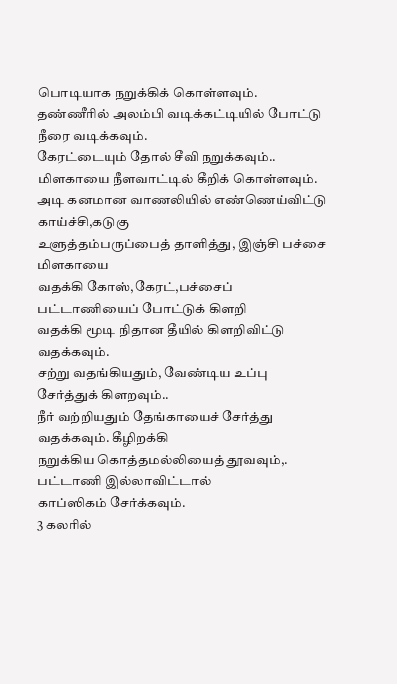பொடியாக நறுக்கிக் கொள்ளவும்.
தண்ணீரில் அலம்பி வடிக்கட்டியில் போட்டு நீரை வடிக்கவும்.
கேரட்டையும் தோல் சீவி நறுக்கவும்..
மிளகாயை நீளவாட்டில் கீறிக் கொள்ளவும்.
அடி கனமான வாணலியில் எண்ணெய்விட்டு காய்ச்சி,கடுகு
உளுத்தம்பருப்பைத் தாளித்து, இஞ்சி பச்சை மிளகாயை
வதக்கி கோஸ்,கேரட்,பச்சைப் பட்டாணியைப் போட்டுக் கிளறி
வதக்கி மூடி நிதான தீயில் கிளறிவிட்டு வதக்கவும்.
சற்று வதங்கியதும், வேண்டிய உப்பு சேர்த்துக் கிளறவும்..
நீர் வற்றியதும் தேங்காயைச் சேர்த்து வதக்கவும். கீழிறக்கி
நறுக்கிய கொத்தமல்லியைத் தூவவும்,. பட்டாணி இல்லாவிட்டால்
காப்ஸிகம் சேர்க்கவும்.
3 கலரில்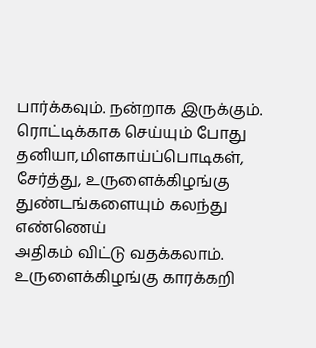பார்க்கவும். நன்றாக இருக்கும்.
ரொட்டிக்காக செய்யும் போது தனியா,மிளகாய்ப்பொடிகள்,
சேர்த்து, உருளைக்கிழங்கு துண்டங்களையும் கலந்து எண்ணெய்
அதிகம் விட்டு வதக்கலாம்.
உருளைக்கிழங்கு காரக்கறி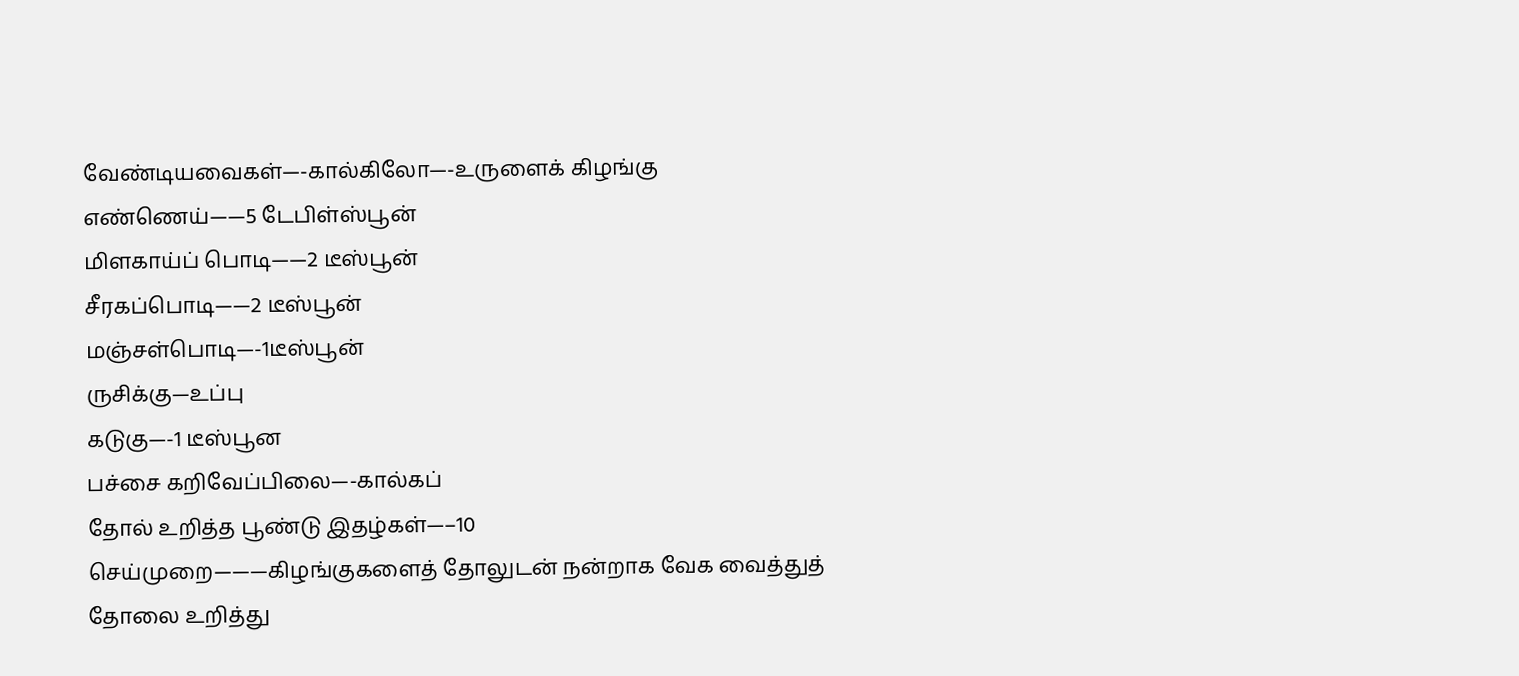வேண்டியவைகள்—-கால்கிலோ—-உருளைக் கிழங்கு
எண்ணெய்——5 டேபிள்ஸ்பூன்
மிளகாய்ப் பொடி——2 டீஸ்பூன்
சீரகப்பொடி——2 டீஸ்பூன்
மஞ்சள்பொடி—-1டீஸ்பூன்
ருசிக்கு—உப்பு
கடுகு—-1 டீஸ்பூன
பச்சை கறிவேப்பிலை—-கால்கப்
தோல் உறித்த பூண்டு இதழ்கள்—–10
செய்முறை———கிழங்குகளைத் தோலுடன் நன்றாக வேக வைத்துத்
தோலை உறித்து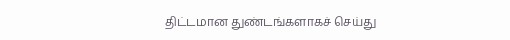திட்டமான துண்டங்களாகச் செய்து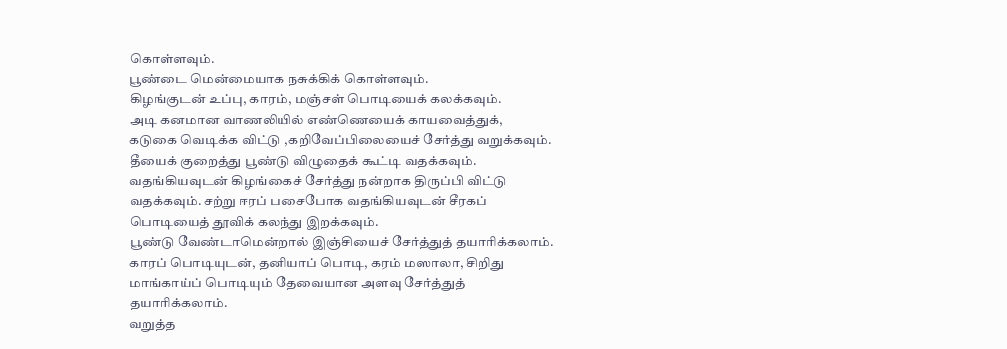கொள்ளவும்.
பூண்டை மென்மையாக நசுக்கிக் கொள்ளவும்.
கிழங்குடன் உப்பு, காரம், மஞ்சள் பொடியைக் கலக்கவும்.
அடி கனமான வாணலியில் எண்ணெயைக் காயவைத்துக்,
கடுகை வெடிக்க விட்டு ,கறிவேப்பிலையைச் சேர்த்து வறுக்கவும்.
தீயைக் குறைத்து பூண்டு விழுதைக் கூட்டி வதக்கவும்.
வதங்கியவுடன் கிழங்கைச் சேர்த்து நன்றாக திருப்பி விட்டு
வதக்கவும். சற்று ஈரப் பசைபோக வதங்கியவுடன் சீரகப்
பொடியைத் தூவிக் கலந்து இறக்கவும்.
பூண்டு வேண்டாமென்றால் இஞ்சியைச் சேர்த்துத் தயாரிக்கலாம்.
காரப் பொடியுடன், தனியாப் பொடி, கரம் மஸாலா, சிறிது
மாங்காய்ப் பொடியும் தேவையான அளவு சேர்த்துத் தயாரிக்கலாம்.
வறுத்த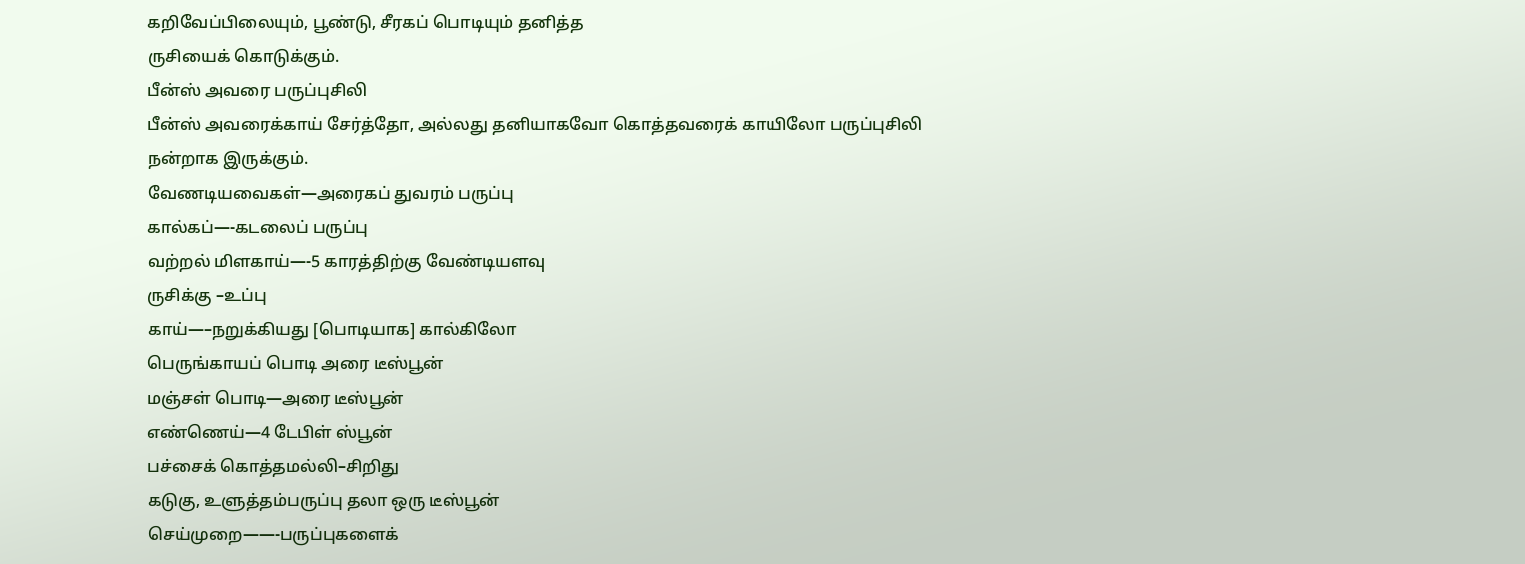கறிவேப்பிலையும், பூண்டு, சீரகப் பொடியும் தனித்த
ருசியைக் கொடுக்கும்.
பீன்ஸ் அவரை பருப்புசிலி
பீன்ஸ் அவரைக்காய் சேர்த்தோ, அல்லது தனியாகவோ கொத்தவரைக் காயிலோ பருப்புசிலி நன்றாக இருக்கும்.
வேணடியவைகள்—அரைகப் துவரம் பருப்பு
கால்கப்—-கடலைப் பருப்பு
வற்றல் மிளகாய்—-5 காரத்திற்கு வேண்டியளவு
ருசிக்கு –உப்பு
காய்—–நறுக்கியது [பொடியாக] கால்கிலோ
பெருங்காயப் பொடி அரை டீஸ்பூன்
மஞ்சள் பொடி—அரை டீஸ்பூன்
எண்ணெய்—4 டேபிள் ஸ்பூன்
பச்சைக் கொத்தமல்லி–சிறிது
கடுகு, உளுத்தம்பருப்பு தலா ஒரு டீஸ்பூன்
செய்முறை——-பருப்புகளைக்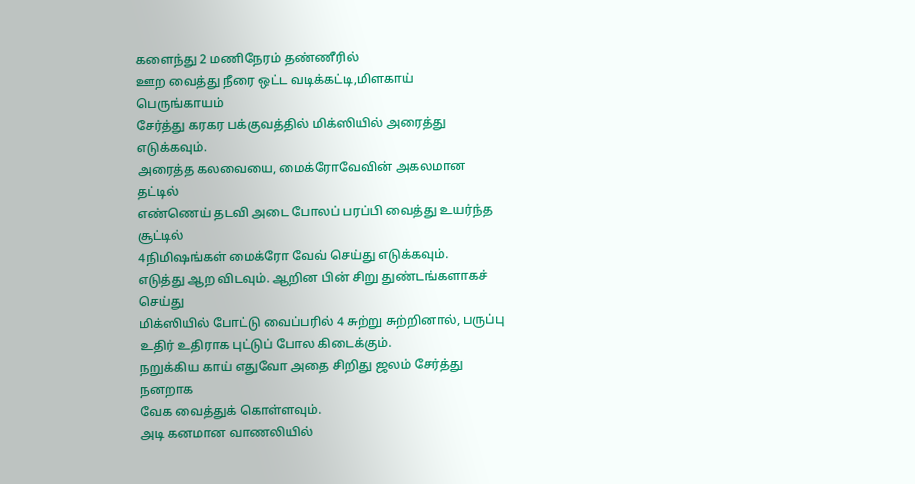களைந்து 2 மணிநேரம் தண்ணீரில்
ஊற வைத்து நீரை ஒட்ட வடிக்கட்டி,மிளகாய் பெருங்காயம்
சேர்த்து கரகர பக்குவத்தில் மிக்ஸியில் அரைத்து எடுக்கவும்.
அரைத்த கலவையை, மைக்ரோவேவின் அகலமான தட்டில்
எண்ணெய் தடவி அடை போலப் பரப்பி வைத்து உயர்ந்த சூட்டில்
4நிமிஷங்கள் மைக்ரோ வேவ் செய்து எடுக்கவும்.
எடுத்து ஆற விடவும். ஆறின பின் சிறு துண்டங்களாகச் செய்து
மிக்ஸியில் போட்டு வைப்பரில் 4 சுற்று சுற்றினால், பருப்பு
உதிர் உதிராக புட்டுப் போல கிடைக்கும்.
நறுக்கிய காய் எதுவோ அதை சிறிது ஜலம் சேர்த்து நனறாக
வேக வைத்துக் கொள்ளவும்.
அடி கனமான வாணலியில்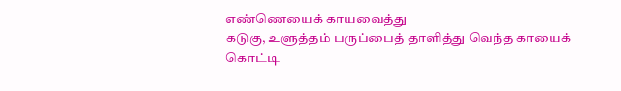எண்ணெயைக் காயவைத்து
கடுகு, உளுத்தம் பருப்பைத் தாளித்து வெந்த காயைக் கொட்டி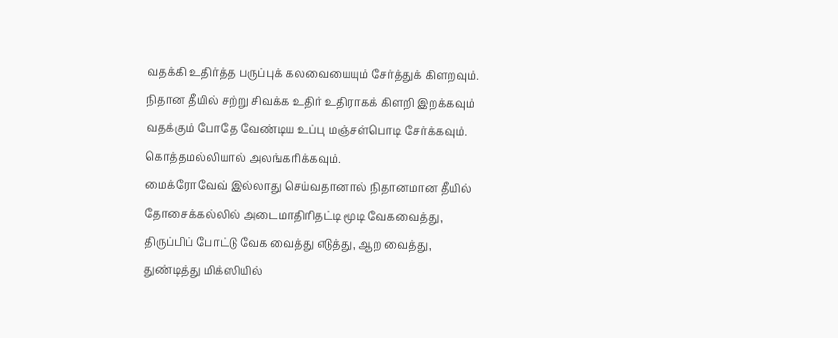வதக்கி உதிர்த்த பருப்புக் கலவையையும் சேர்த்துக் கிளறவும்.
நிதான தீயில் சற்று சிவக்க உதிர் உதிராகக் கிளறி இறக்கவும்
வதக்கும் போதே வேண்டிய உப்பு மஞ்சள்பொடி சேர்க்கவும்.
கொத்தமல்லியால் அலங்கரிக்கவும்.
மைக்ரோவேவ் இல்லாது செய்வதானால் நிதானமான தீயில்
தோசைக்கல்லில் அடைமாதிரிதட்டி மூடி வேகவைத்து,
திருப்பிப் போட்டு வேக வைத்து எடுத்து, ஆற வைத்து,
துண்டித்து மிக்ஸியில்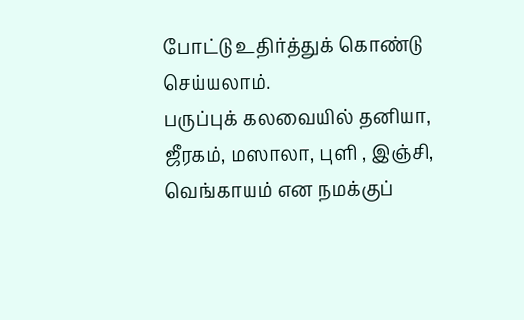போட்டு உதிர்த்துக் கொண்டு செய்யலாம்.
பருப்புக் கலவையில் தனியா, ஜீரகம், மஸாலா, புளி , இஞ்சி,
வெங்காயம் என நமக்குப்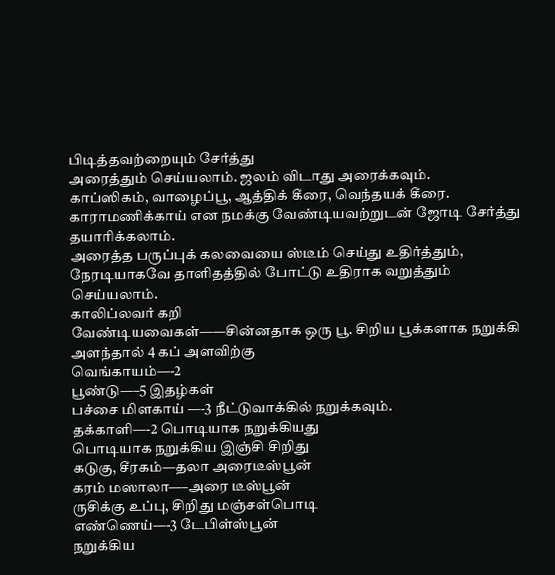பிடித்தவற்றையும் சேர்த்து
அரைத்தும் செய்யலாம். ஜலம் விடாது அரைக்கவும்.
காப்ஸிகம், வாழைப்பூ, ஆத்திக் கீரை, வெந்தயக் கீரை.
காராமணிக்காய் என நமக்கு வேண்டியவற்றுடன் ஜோடி சேர்த்து
தயாரிக்கலாம்.
அரைத்த பருப்புக் கலவையை ஸ்டீம் செய்து உதிர்த்தும்,
நேரடியாகவே தாளிதத்தில் போட்டு உதிராக வறுத்தும்
செய்யலாம்.
காலிப்லவர் கறி
வேண்டியவைகள்——சின்னதாக ஒரு பூ. சிறிய பூக்களாக நறுக்கி
அளந்தால் 4 கப் அளவிற்கு
வெங்காயம்—-2
பூண்டு—–5 இதழ்கள்
பச்சை மிளகாய் —-3 நீட்டுவாக்கில் நறுக்கவும்.
தக்காளி—-2 பொடியாக நறுக்கியது
பொடியாக நறுக்கிய இஞ்சி சிறிது
கடுகு, சீரகம்—தலா அரைடீஸ்பூன்
கரம் மஸாலா—–அரை டீஸ்பூன்
ருசிக்கு உப்பு, சிறிது மஞ்சள்பொடி
எண்ணெய்—-3 டேபிள்ஸ்பூன்
நறுக்கிய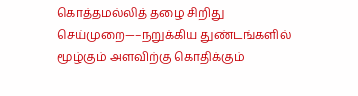கொத்தமல்லித் தழை சிறிது
செய்முறை—–நறுக்கிய துண்டங்களில் மூழ்கும் அளவிற்கு கொதிக்கும்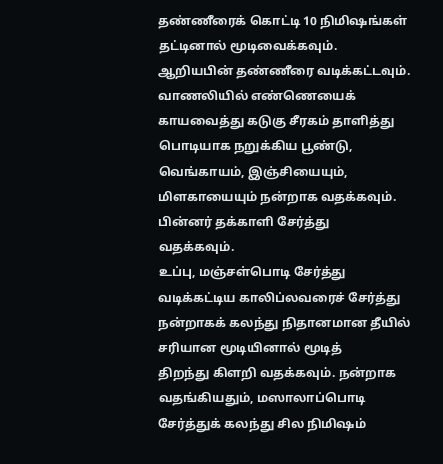தண்ணீரைக் கொட்டி 10 நிமிஷங்கள் தட்டினால் மூடிவைக்கவும்.
ஆறியபின் தண்ணீரை வடிக்கட்டவும்.
வாணலியில் எண்ணெயைக் காயவைத்து கடுகு சீரகம் தாளித்து
பொடியாக நறுக்கிய பூண்டு, வெங்காயம், இஞ்சியையும்,
மிளகாயையும் நன்றாக வதக்கவும். பின்னர் தக்காளி சேர்த்து
வதக்கவும்.
உப்பு, மஞ்சள்பொடி சேர்த்து வடிக்கட்டிய காலிப்லவரைச் சேர்த்து
நன்றாகக் கலந்து நிதானமான தீயில் சரியான மூடியினால் மூடித்
திறந்து கிளறி வதக்கவும். நன்றாக வதங்கியதும், மஸாலாப்பொடி
சேர்த்துக் கலந்து சில நிமிஷம்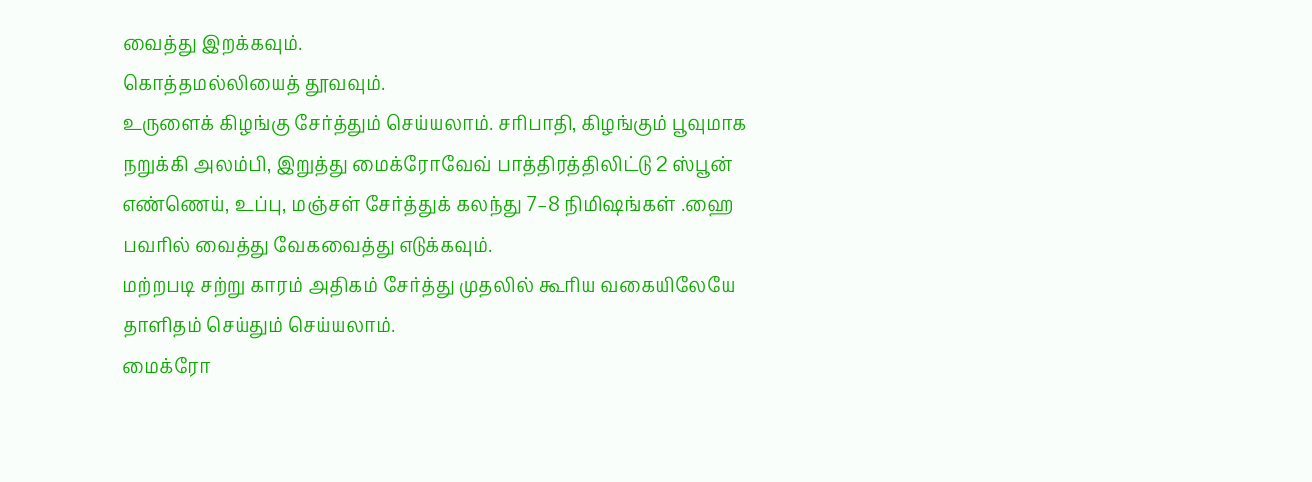வைத்து இறக்கவும்.
கொத்தமல்லியைத் தூவவும்.
உருளைக் கிழங்கு சேர்த்தும் செய்யலாம். சரிபாதி, கிழங்கும் பூவுமாக
நறுக்கி அலம்பி, இறுத்து மைக்ரோவேவ் பாத்திரத்திலிட்டு 2 ஸ்பூன்
எண்ணெய், உப்பு, மஞ்சள் சேர்த்துக் கலந்து 7–8 நிமிஷங்கள் .ஹை
பவரில் வைத்து வேகவைத்து எடுக்கவும்.
மற்றபடி சற்று காரம் அதிகம் சேர்த்து முதலில் கூரிய வகையிலேயே
தாளிதம் செய்தும் செய்யலாம்.
மைக்ரோ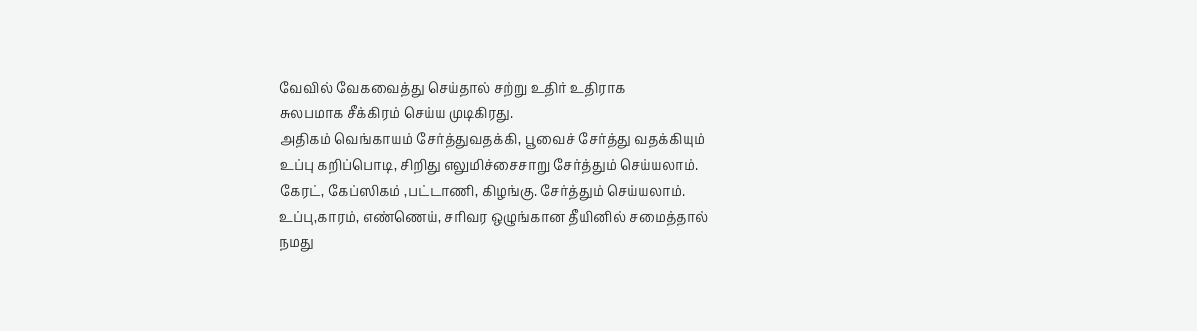வேவில் வேகவைத்து செய்தால் சற்று உதிர் உதிராக
சுலபமாக சீக்கிரம் செய்ய முடிகிரது.
அதிகம் வெங்காயம் சேர்த்துவதக்கி, பூவைச் சேர்த்து வதக்கியும்
உப்பு கறிப்பொடி, சிறிது எலுமிச்சைசாறு சேர்த்தும் செய்யலாம்.
கேரட், கேப்ஸிகம் ,பட்டாணி, கிழங்கு. சேர்த்தும் செய்யலாம்.
உப்பு,காரம், எண்ணெய், சரிவர ஒழுங்கான தீயினில் சமைத்தால்
நமது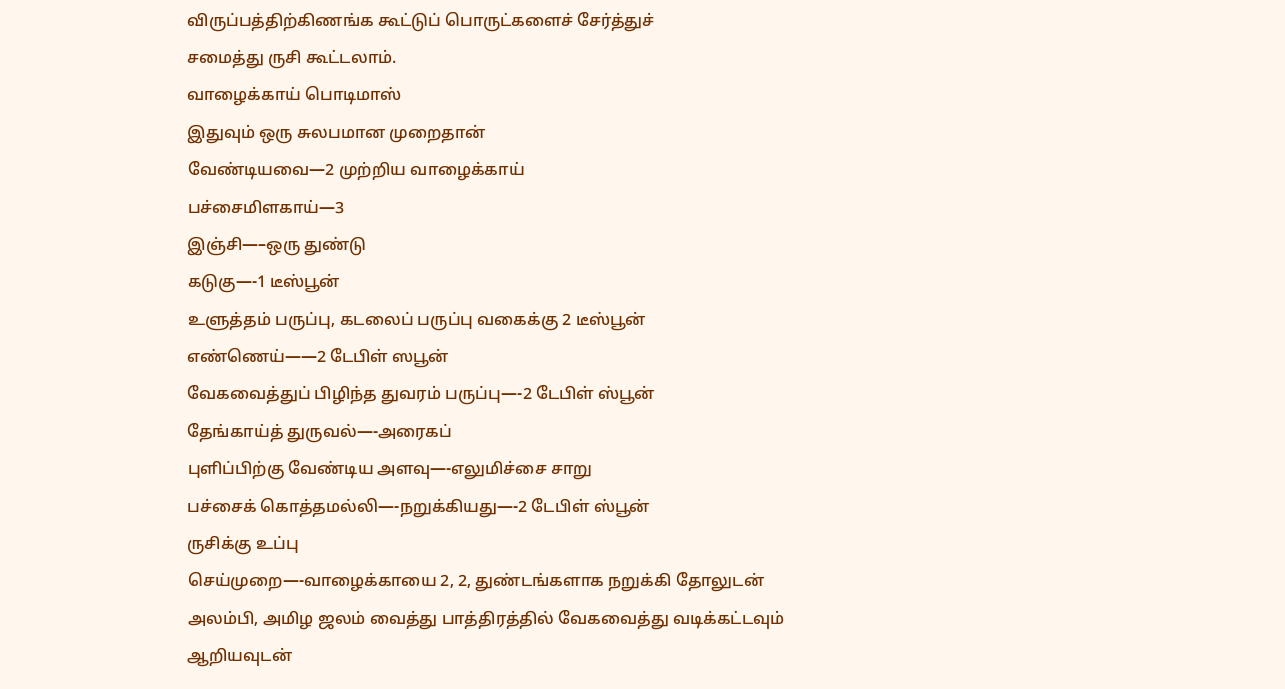விருப்பத்திற்கிணங்க கூட்டுப் பொருட்களைச் சேர்த்துச்
சமைத்து ருசி கூட்டலாம்.
வாழைக்காய் பொடிமாஸ்
இதுவும் ஒரு சுலபமான முறைதான்
வேண்டியவை—2 முற்றிய வாழைக்காய்
பச்சைமிளகாய்—3
இஞ்சி—–ஒரு துண்டு
கடுகு—-1 டீஸ்பூன்
உளுத்தம் பருப்பு, கடலைப் பருப்பு வகைக்கு 2 டீஸ்பூன்
எண்ணெய்——2 டேபிள் ஸபூன்
வேகவைத்துப் பிழிந்த துவரம் பருப்பு—-2 டேபிள் ஸ்பூன்
தேங்காய்த் துருவல்—-அரைகப்
புளிப்பிற்கு வேண்டிய அளவு—-எலுமிச்சை சாறு
பச்சைக் கொத்தமல்லி—-நறுக்கியது—-2 டேபிள் ஸ்பூன்
ருசிக்கு உப்பு
செய்முறை—-வாழைக்காயை 2, 2, துண்டங்களாக நறுக்கி தோலுடன்
அலம்பி, அமிழ ஜலம் வைத்து பாத்திரத்தில் வேகவைத்து வடிக்கட்டவும்
ஆறியவுடன்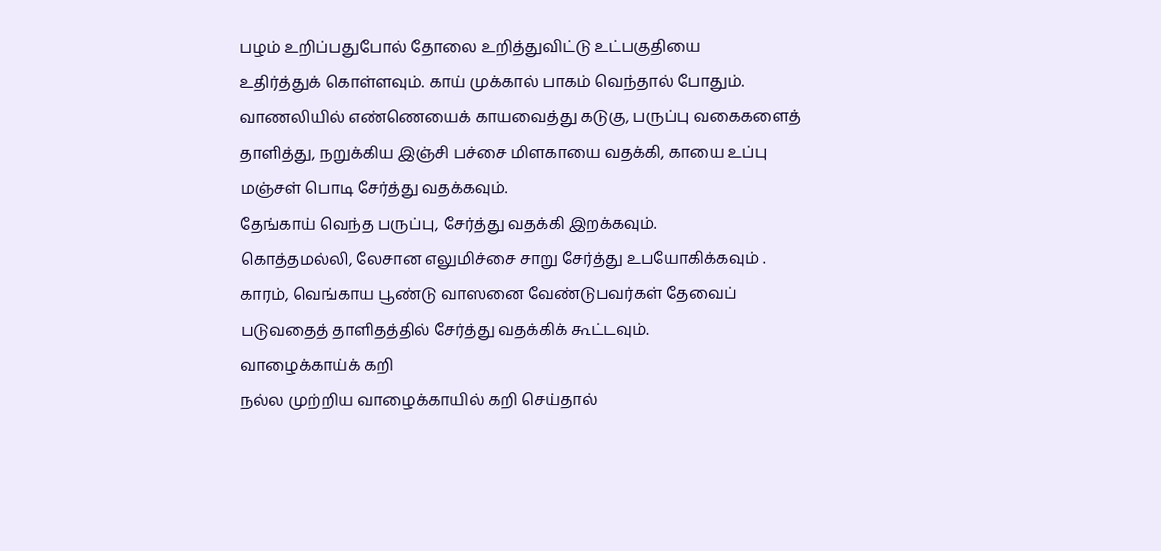பழம் உறிப்பதுபோல் தோலை உறித்துவிட்டு உட்பகுதியை
உதிர்த்துக் கொள்ளவும். காய் முக்கால் பாகம் வெந்தால் போதும்.
வாணலியில் எண்ணெயைக் காயவைத்து கடுகு, பருப்பு வகைகளைத்
தாளித்து, நறுக்கிய இஞ்சி பச்சை மிளகாயை வதக்கி, காயை உப்பு
மஞ்சள் பொடி சேர்த்து வதக்கவும்.
தேங்காய் வெந்த பருப்பு, சேர்த்து வதக்கி இறக்கவும்.
கொத்தமல்லி, லேசான எலுமிச்சை சாறு சேர்த்து உபயோகிக்கவும் .
காரம், வெங்காய பூண்டு வாஸனை வேண்டுபவர்கள் தேவைப்
படுவதைத் தாளிதத்தில் சேர்த்து வதக்கிக் கூட்டவும்.
வாழைக்காய்க் கறி
நல்ல முற்றிய வாழைக்காயில் கறி செய்தால்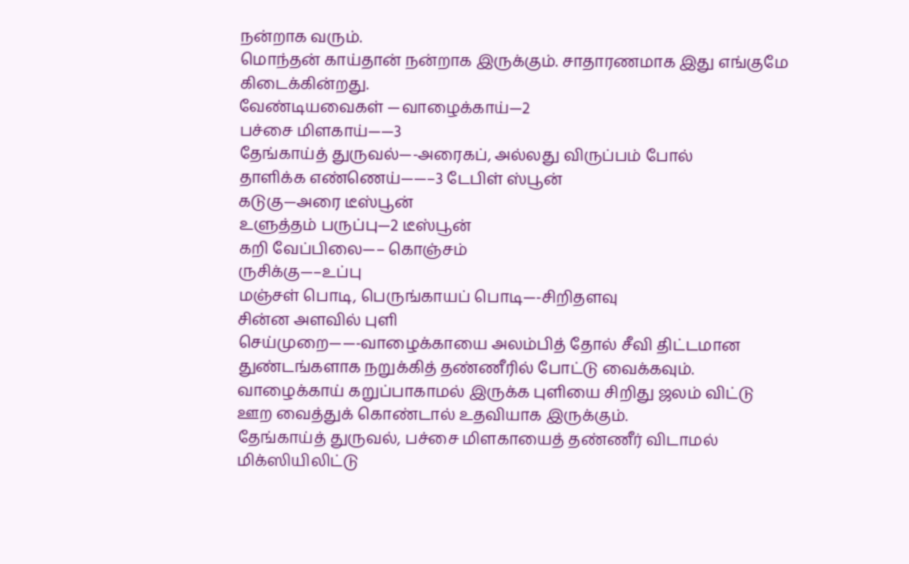நன்றாக வரும்.
மொந்தன் காய்தான் நன்றாக இருக்கும். சாதாரணமாக இது எங்குமே
கிடைக்கின்றது.
வேண்டியவைகள் —வாழைக்காய்—2
பச்சை மிளகாய்——3
தேங்காய்த் துருவல்—-அரைகப், அல்லது விருப்பம் போல்
தாளிக்க எண்ணெய்——–3 டேபிள் ஸ்பூன்
கடுகு—அரை டீஸ்பூன்
உளுத்தம் பருப்பு—2 டீஸ்பூன்
கறி வேப்பிலை—– கொஞ்சம்
ருசிக்கு—–உப்பு
மஞ்சள் பொடி, பெருங்காயப் பொடி—-சிறிதளவு
சின்ன அளவில் புளி
செய்முறை——-வாழைக்காயை அலம்பித் தோல் சீவி திட்டமான
துண்டங்களாக நறுக்கித் தண்ணீரில் போட்டு வைக்கவும்.
வாழைக்காய் கறுப்பாகாமல் இருக்க புளியை சிறிது ஜலம் விட்டு
ஊற வைத்துக் கொண்டால் உதவியாக இருக்கும்.
தேங்காய்த் துருவல், பச்சை மிளகாயைத் தண்ணீர் விடாமல்
மிக்ஸியிலிட்டு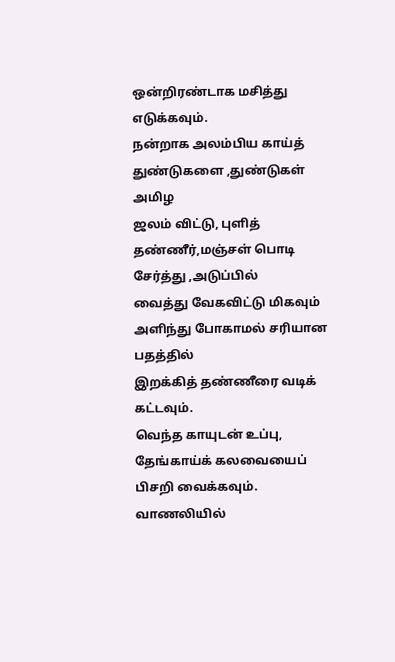ஒன்றிரண்டாக மசித்து எடுக்கவும்.
நன்றாக அலம்பிய காய்த் துண்டுகளை ,துண்டுகள் அமிழ
ஜலம் விட்டு, புளித் தண்ணீர்,மஞ்சள் பொடி சேர்த்து ,அடுப்பில்
வைத்து வேகவிட்டு மிகவும் அளிந்து போகாமல் சரியான பதத்தில்
இறக்கித் தண்ணீரை வடிக் கட்டவும்.
வெந்த காயுடன் உப்பு, தேங்காய்க் கலவையைப் பிசறி வைக்கவும்.
வாணலியில்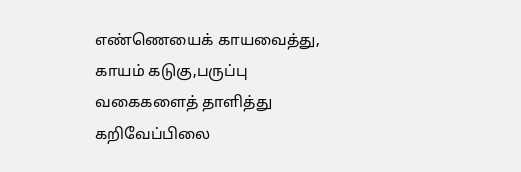எண்ணெயைக் காயவைத்து, காயம் கடுகு,பருப்பு
வகைகளைத் தாளித்து கறிவேப்பிலை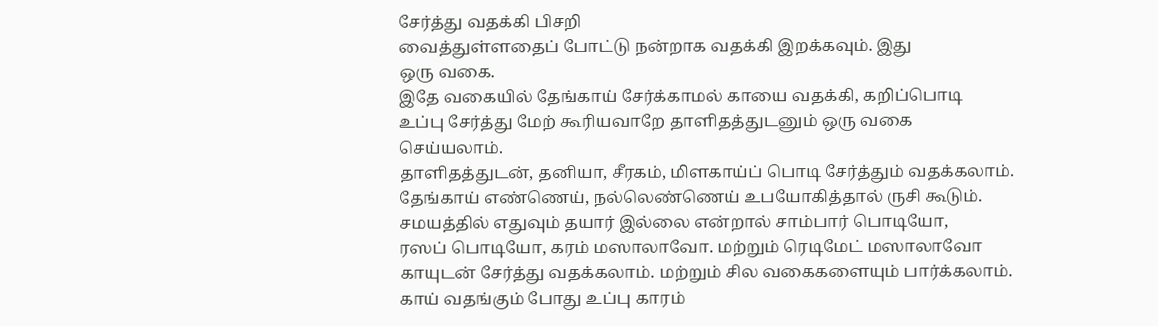சேர்த்து வதக்கி பிசறி
வைத்துள்ளதைப் போட்டு நன்றாக வதக்கி இறக்கவும். இது
ஒரு வகை.
இதே வகையில் தேங்காய் சேர்க்காமல் காயை வதக்கி, கறிப்பொடி
உப்பு சேர்த்து மேற் கூரியவாறே தாளிதத்துடனும் ஒரு வகை
செய்யலாம்.
தாளிதத்துடன், தனியா, சீரகம், மிளகாய்ப் பொடி சேர்த்தும் வதக்கலாம்.
தேங்காய் எண்ணெய், நல்லெண்ணெய் உபயோகித்தால் ருசி கூடும்.
சமயத்தில் எதுவும் தயார் இல்லை என்றால் சாம்பார் பொடியோ,
ரஸப் பொடியோ, கரம் மஸாலாவோ. மற்றும் ரெடிமேட் மஸாலாவோ
காயுடன் சேர்த்து வதக்கலாம். மற்றும் சில வகைகளையும் பார்க்கலாம்.
காய் வதங்கும் போது உப்பு காரம்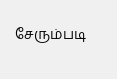சேரும்படி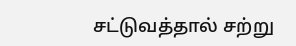சட்டுவத்தால் சற்று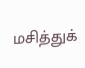மசித்துக்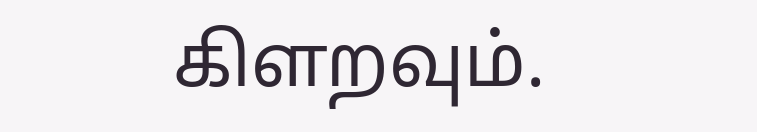கிளறவும்.